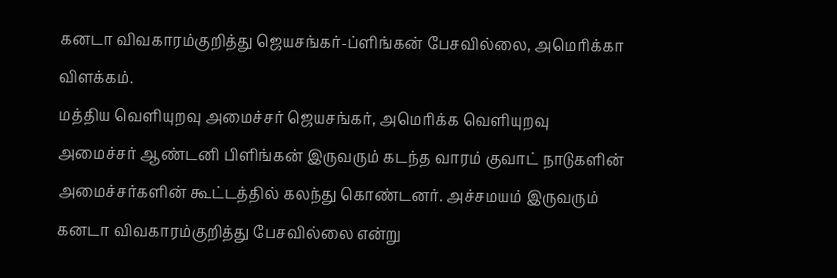கனடா விவகாரம்குறித்து ஜெயசங்கர்-ப்ளிங்கன் பேசவில்லை, அமெரிக்கா விளக்கம்.
மத்திய வெளியுறவு அமைச்சர் ஜெயசங்கர், அமெரிக்க வெளியுறவு அமைச்சர் ஆண்டனி பிளிங்கன் இருவரும் கடந்த வாரம் குவாட் நாடுகளின் அமைச்சர்களின் கூட்டத்தில் கலந்து கொண்டனர். அச்சமயம் இருவரும் கனடா விவகாரம்குறித்து பேசவில்லை என்று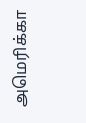அமெரிக்கா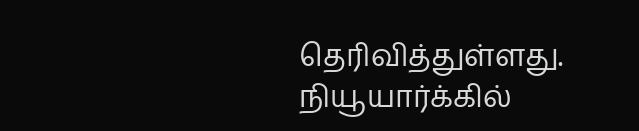தெரிவித்துள்ளது.
நியூயார்க்கில்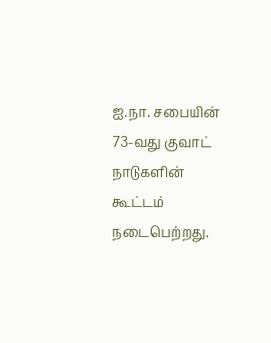ஐ.நா. சபையின் 73-வது குவாட் நாடுகளின் கூட்டம் நடைபெற்றது.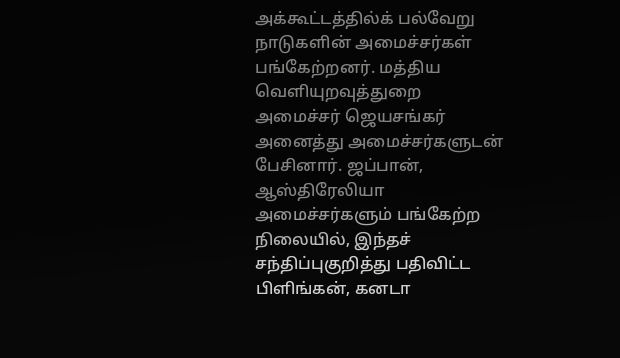அக்கூட்டத்தில்க் பல்வேறு நாடுகளின் அமைச்சர்கள் பங்கேற்றனர். மத்திய வெளியுறவுத்துறை அமைச்சர் ஜெயசங்கர் அனைத்து அமைச்சர்களுடன் பேசினார். ஜப்பான், ஆஸ்திரேலியா அமைச்சர்களும் பங்கேற்ற நிலையில், இந்தச் சந்திப்புகுறித்து பதிவிட்ட பிளிங்கன், கனடா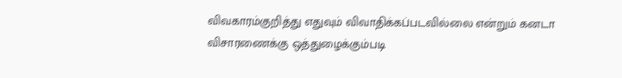விவகாரம்குறித்து எதுவும் விவாதிக்கப்படவில்லை என்றும் கனடா விசாரணைக்கு ஒத்துழைக்கும்படி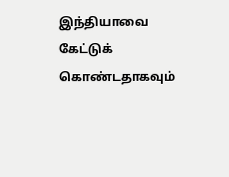இந்தியாவை கேட்டுக் கொண்டதாகவும்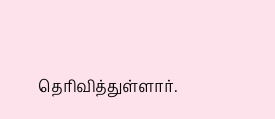தெரிவித்துள்ளார்.